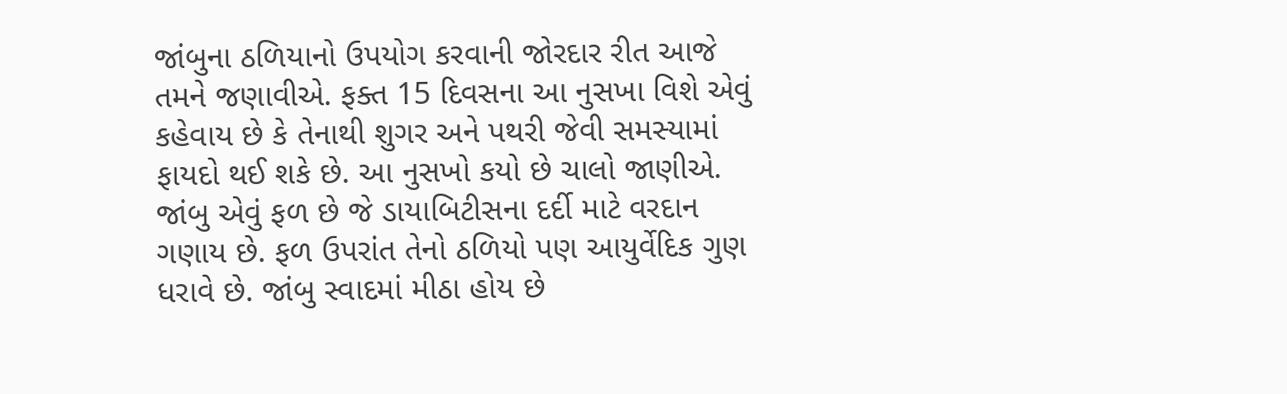જાંબુના ઠળિયાનો ઉપયોગ કરવાની જોરદાર રીત આજે તમને જણાવીએ. ફક્ત 15 દિવસના આ નુસખા વિશે એવું કહેવાય છે કે તેનાથી શુગર અને પથરી જેવી સમસ્યામાં ફાયદો થઈ શકે છે. આ નુસખો કયો છે ચાલો જાણીએ.
જાંબુ એવું ફળ છે જે ડાયાબિટીસના દર્દી માટે વરદાન ગણાય છે. ફળ ઉપરાંત તેનો ઠળિયો પણ આયુર્વેદિક ગુણ ધરાવે છે. જાંબુ સ્વાદમાં મીઠા હોય છે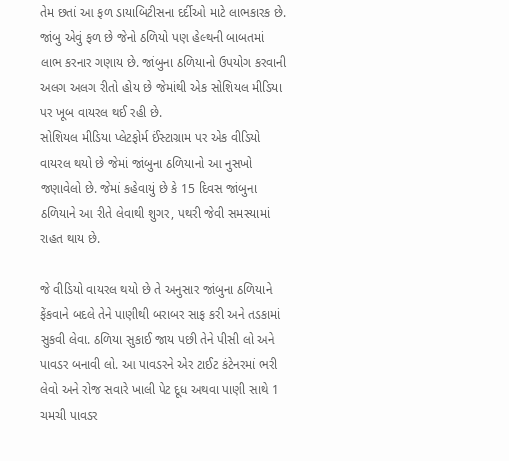તેમ છતાં આ ફળ ડાયાબિટીસના દર્દીઓ માટે લાભકારક છે. જાંબુ એવું ફળ છે જેનો ઠળિયો પણ હેલ્થની બાબતમાં લાભ કરનાર ગણાય છે. જાંબુના ઠળિયાનો ઉપયોગ કરવાની અલગ અલગ રીતો હોય છે જેમાંથી એક સોશિયલ મીડિયા પર ખૂબ વાયરલ થઈ રહી છે.
સોશિયલ મીડિયા પ્લેટફોર્મ ઈંસ્ટાગ્રામ પર એક વીડિયો વાયરલ થયો છે જેમાં જાંબુના ઠળિયાનો આ નુસખો જણાવેલો છે. જેમાં કહેવાયું છે કે 15 દિવસ જાંબુના ઠળિયાને આ રીતે લેવાથી શુગર, પથરી જેવી સમસ્યામાં રાહત થાય છે.

જે વીડિયો વાયરલ થયો છે તે અનુસાર જાંબુના ઠળિયાને ફેંકવાને બદલે તેને પાણીથી બરાબર સાફ કરી અને તડકામાં સુકવી લેવા. ઠળિયા સુકાઈ જાય પછી તેને પીસી લો અને પાવડર બનાવી લો. આ પાવડરને એર ટાઈટ કંટેનરમાં ભરી લેવો અને રોજ સવારે ખાલી પેટ દૂધ અથવા પાણી સાથે 1 ચમચી પાવડર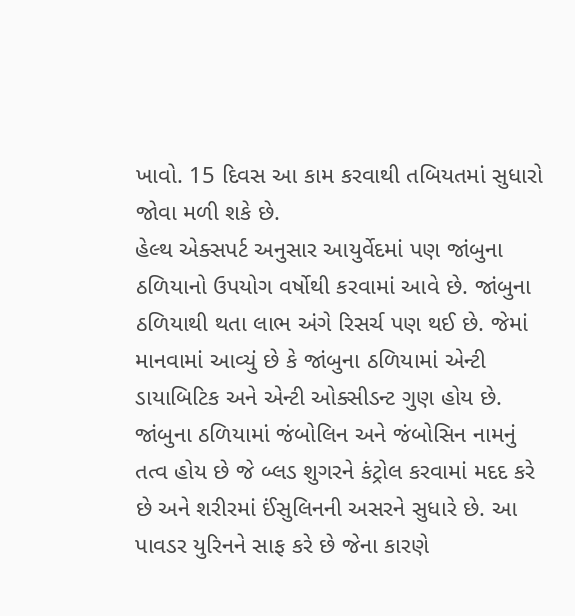ખાવો. 15 દિવસ આ કામ કરવાથી તબિયતમાં સુધારો જોવા મળી શકે છે.
હેલ્થ એક્સપર્ટ અનુસાર આયુર્વેદમાં પણ જાંબુના ઠળિયાનો ઉપયોગ વર્ષોથી કરવામાં આવે છે. જાંબુના ઠળિયાથી થતા લાભ અંગે રિસર્ચ પણ થઈ છે. જેમાં માનવામાં આવ્યું છે કે જાંબુના ઠળિયામાં એન્ટી ડાયાબિટિક અને એન્ટી ઓક્સીડન્ટ ગુણ હોય છે. જાંબુના ઠળિયામાં જંબોલિન અને જંબોસિન નામનું તત્વ હોય છે જે બ્લડ શુગરને કંટ્રોલ કરવામાં મદદ કરે છે અને શરીરમાં ઈંસુલિનની અસરને સુધારે છે. આ પાવડર યુરિનને સાફ કરે છે જેના કારણે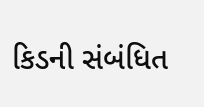કિડની સંબંધિત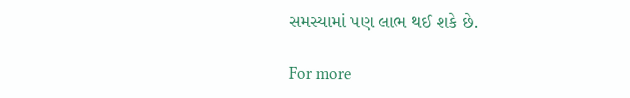સમસ્યામાં પણ લાભ થઈ શકે છે.

For more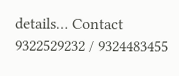details… Contact 9322529232 / 9324483455